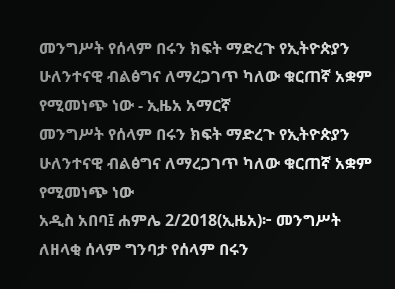መንግሥት የሰላም በሩን ክፍት ማድረጉ የኢትዮጵያን ሁለንተናዊ ብልፅግና ለማረጋገጥ ካለው ቁርጠኛ አቋም የሚመነጭ ነው - ኢዜአ አማርኛ
መንግሥት የሰላም በሩን ክፍት ማድረጉ የኢትዮጵያን ሁለንተናዊ ብልፅግና ለማረጋገጥ ካለው ቁርጠኛ አቋም የሚመነጭ ነው
አዲስ አበባ፤ ሐምሌ 2/2018(ኢዜአ)፦ መንግሥት ለዘላቂ ሰላም ግንባታ የሰላም በሩን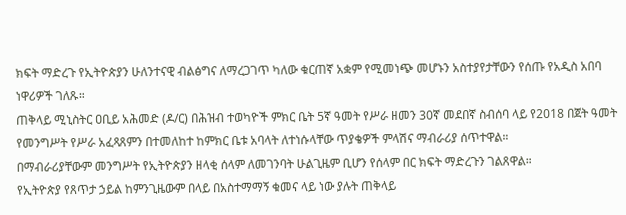ክፍት ማድረጉ የኢትዮጵያን ሁለንተናዊ ብልፅግና ለማረጋገጥ ካለው ቁርጠኛ አቋም የሚመነጭ መሆኑን አስተያየታቸውን የሰጡ የአዲስ አበባ ነዋሪዎች ገለጹ።
ጠቅላይ ሚኒስትር ዐቢይ አሕመድ (ዶ/ር) በሕዝብ ተወካዮች ምክር ቤት 5ኛ ዓመት የሥራ ዘመን 30ኛ መደበኛ ስብሰባ ላይ የ2018 በጀት ዓመት የመንግሥት የሥራ አፈጻጸምን በተመለከተ ከምክር ቤቱ አባላት ለተነሱላቸው ጥያቄዎች ምላሽና ማብራሪያ ሰጥተዋል።
በማብራሪያቸውም መንግሥት የኢትዮጵያን ዘላቂ ሰላም ለመገንባት ሁልጊዜም ቢሆን የሰላም በር ክፍት ማድረጉን ገልጸዋል።
የኢትዮጵያ የጸጥታ ኃይል ከምንጊዜውም በላይ በአስተማማኝ ቁመና ላይ ነው ያሉት ጠቅላይ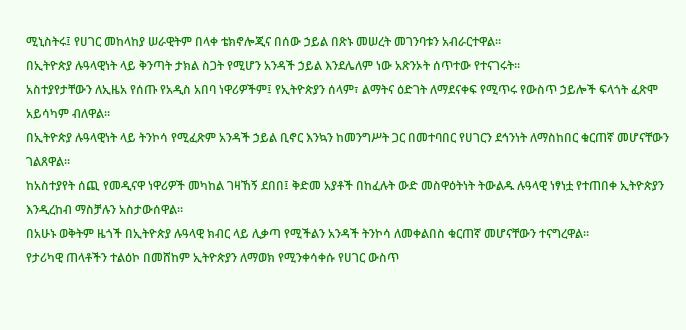ሚኒስትሩ፤ የሀገር መከላከያ ሠራዊትም በላቀ ቴክኖሎጂና በሰው ኃይል በጽኑ መሠረት መገንባቱን አብራርተዋል።
በኢትዮጵያ ሉዓላዊነት ላይ ቅንጣት ታክል ስጋት የሚሆን አንዳች ኃይል እንደሌለም ነው አጽንኦት ሰጥተው የተናገሩት።
አስተያየታቸውን ለኢዜአ የሰጡ የአዲስ አበባ ነዋሪዎችም፤ የኢትዮጵያን ሰላም፣ ልማትና ዕድገት ለማደናቀፍ የሚጥሩ የውስጥ ኃይሎች ፍላጎት ፈጽሞ አይሳካም ብለዋል።
በኢትዮጵያ ሉዓላዊነት ላይ ትንኮሳ የሚፈጽም አንዳች ኃይል ቢኖር እንኳን ከመንግሥት ጋር በመተባበር የሀገርን ደኅንነት ለማስከበር ቁርጠኛ መሆናቸውን ገልጸዋል።
ከአስተያየት ሰጪ የመዲናዋ ነዋሪዎች መካከል ገዛኸኝ ደበበ፤ ቅድመ አያቶች በከፈሉት ውድ መስዋዕትነት ትውልዱ ሉዓላዊ ነፃነቷ የተጠበቀ ኢትዮጵያን እንዲረከብ ማስቻሉን አስታውሰዋል።
በአሁኑ ወቅትም ዜጎች በኢትዮጵያ ሉዓላዊ ክብር ላይ ሊቃጣ የሚችልን አንዳች ትንኮሳ ለመቀልበስ ቁርጠኛ መሆናቸውን ተናግረዋል።
የታሪካዊ ጠላቶችን ተልዕኮ በመሸከም ኢትዮጵያን ለማወክ የሚንቀሳቀሱ የሀገር ውስጥ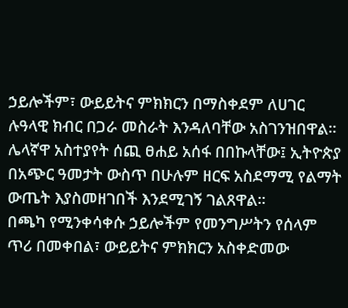ኃይሎችም፣ ውይይትና ምክክርን በማስቀደም ለሀገር ሉዓላዊ ክብር በጋራ መስራት እንዳለባቸው አስገንዝበዋል።
ሌላኛዋ አስተያየት ሰጪ ፀሐይ አሰፋ በበኩላቸው፤ ኢትዮጵያ በአጭር ዓመታት ውስጥ በሁሉም ዘርፍ አስደማሚ የልማት ውጤት እያስመዘገበች እንደሚገኝ ገልጸዋል።
በጫካ የሚንቀሳቀሱ ኃይሎችም የመንግሥትን የሰላም ጥሪ በመቀበል፣ ውይይትና ምክክርን አስቀድመው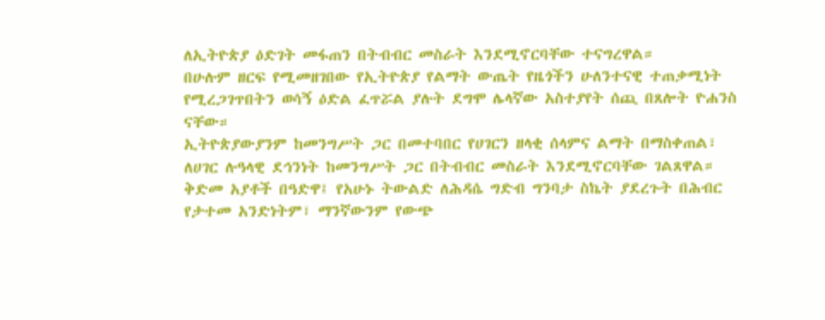ለኢትዮጵያ ዕድገት መፋጠን በትብብር መስራት እንደሚኖርባቸው ተናግረዋል።
በሁሉም ዘርፍ የሚመዘገበው የኢትዮጵያ የልማት ውጤት የዜጎችን ሁለንተናዊ ተጠቃሚነት የሚረጋገጥበትን ወሳኝ ዕድል ፈጥሯል ያሉት ደግሞ ሌላኛው አስተያየት ሰጪ በጸሎት ዮሐንስ ናቸው።
ኢትዮጵያውያንም ከመንግሥት ጋር በመተባበር የሀገርን ዘላቂ ሰላምና ልማት በማስቀጠል፣ ለሀገር ሉዓላዊ ደኅንነት ከመንግሥት ጋር በትብብር መስራት እንደሚኖርባቸው ገልጸዋል።
ቅድመ አያቶች በዓድዋ፤ የአሁኑ ትውልድ ለሕዳሴ ግድብ ግንባታ ስኬት ያደረጉት በሕብር የታተመ አንድነትም፣ ማንኛውንም የውጭ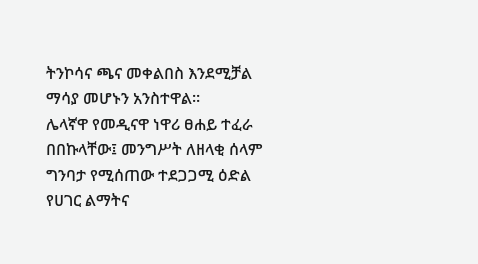ትንኮሳና ጫና መቀልበስ እንደሚቻል ማሳያ መሆኑን አንስተዋል።
ሌላኛዋ የመዲናዋ ነዋሪ ፀሐይ ተፈራ በበኩላቸው፤ መንግሥት ለዘላቂ ሰላም ግንባታ የሚሰጠው ተደጋጋሚ ዕድል የሀገር ልማትና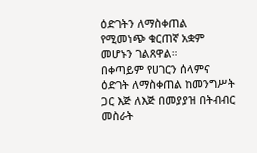ዕድገትን ለማስቀጠል የሚመነጭ ቁርጠኛ አቋም መሆኑን ገልጸዋል።
በቀጣይም የሀገርን ሰላምና ዕድገት ለማስቀጠል ከመንግሥት ጋር እጅ ለእጅ በመያያዝ በትብብር መስራት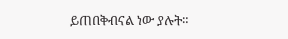ይጠበቅብናል ነው ያሉት።